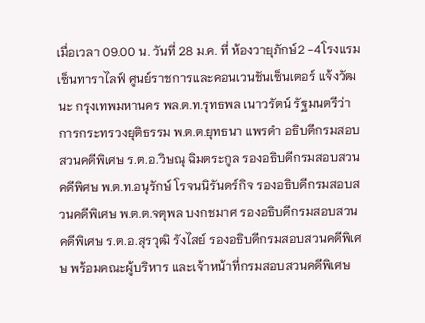เมื่อเวลา 09.00 น. วันที่ 28 ม.ค. ที่ ห้องวายุภักษ์2 -4โรงแรมเซ็นทาราไลฟ์ ศูนย์ราชการและคอนเวนชันเซ็นเตอร์ แจ้งวัฒนะ กรุงเทพมหานคร พล.ต.ท.รุทธพล เนาวรัตน์ รัฐมนตรีว่าการกระทรวงยุติธรรม พ.ต.ต.ยุทธนา แพรดำ อธิบดีกรมสอบสวนคดีพิเศษ ร.ต.อ.วิษณุ ฉิมตระกูล รองอธิบดีกรมสอบสวนคดีพิศษ พ.ต.ท.อนุรักษ์ โรจนนิรันดร์กิจ รองอธิบดีกรมสอบสวนคดีพิเศษ พ.ต.ต.จตุพล บงกชมาศ รองอธิบดีกรมสอบสวนคดีพิเศษ ร.ต.อ.สุรวุฒิ รังไสย์ รองอธิบดีกรมสอบสวนคดีพิเศษ พร้อมคณะผู้บริหาร และเจ้าหน้าที่กรมสอบสวนคดีพิเศษ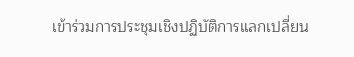เข้าร่วมการประชุมเชิงปฏิบัติการแลกเปลี่ยน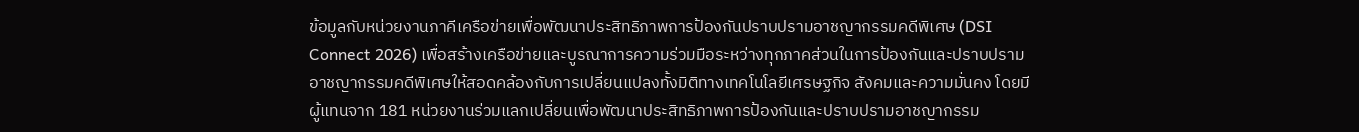ข้อมูลกับหน่วยงานภาคีเครือข่ายเพื่อพัฒนาประสิทธิภาพการป้องกันปราบปรามอาชญากรรมคดีพิเศษ (DSI Connect 2026) เพื่อสร้างเครือข่ายและบูรณาการความร่วมมือระหว่างทุกภาคส่วนในการป้องกันและปราบปรามอาชญากรรมคดีพิเศษให้สอดคล้องกับการเปลี่ยนแปลงทั้งมิติทางเทคโนโลยีเศรษฐกิจ สังคมและความมั่นคง โดยมีผู้แทนจาก 181 หน่วยงานร่วมแลกเปลี่ยนเพื่อพัฒนาประสิทธิภาพการป้องกันและปราบปรามอาชญากรรม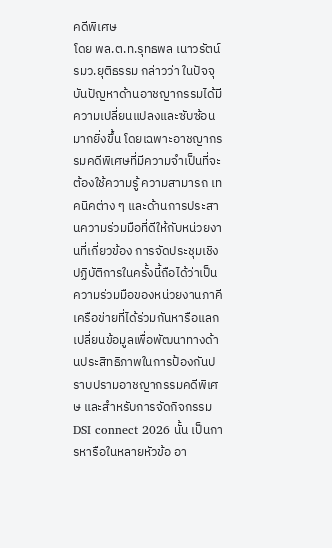คดีพิเศษ
โดย พล.ต.ท.รุทธพล เนาวรัตน์ รมว.ยุติธรรม กล่าวว่า ในปัจจุบันปัญหาด้านอาชญากรรมได้มีความเปลี่ยนแปลงและซับซ้อนมากยิ่งขึ้น โดยเฉพาะอาชญากรรมคดีพิเศษที่มีความจำเป็นที่จะต้องใช้ความรู้ ความสามารถ เทคนิคต่าง ๆ และด้านการประสานความร่วมมือที่ดีให้กับหน่วยงานที่เกี่ยวข้อง การจัดประชุมเชิงปฏิบัติการในครั้งนี้ถือได้ว่าเป็นความร่วมมือของหน่วยงานภาคีเครือข่ายที่ได้ร่วมกันหารือแลกเปลี่ยนข้อมูลเพื่อพัฒนาทางด้านประสิทธิภาพในการป้องกันปราบปรามอาชญากรรมคดีพิเศษ และสำหรับการจัดกิจกรรม DSI connect 2026 นั้น เป็นการหารือในหลายหัวข้อ อา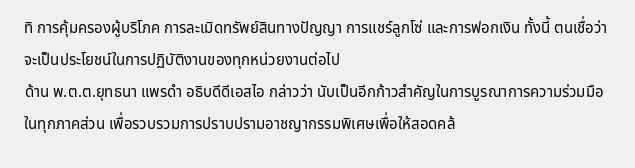ทิ การคุ้มครองผู้บริโภค การละเมิดทรัพย์สินทางปัญญา การแชร์ลูกโซ่ และการฟอกเงิน ทั้งนี้ ตนเชื่อว่าจะเป็นประโยชน์ในการปฏิบัติงานของทุกหน่วยงานต่อไป
ด้าน พ.ต.ต.ยุทธนา แพรดำ อธิบดีดีเอสไอ กล่าวว่า นับเป็นอีกก้าวสำคัญในการบูรณาการความร่วมมือในทุกภาคส่วน เพื่อรวบรวมการปราบปรามอาชญากรรมพิเศษเพื่อให้สอดคล้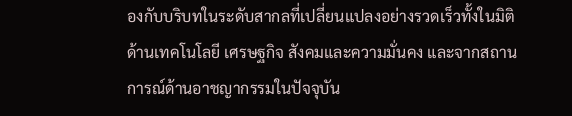องกับบริบทในระดับสากลที่เปลี่ยนแปลงอย่างรวดเร็วทั้งในมิติด้านเทคโนโลยี เศรษฐกิจ สังคมและความมั่นคง และจากสถานการณ์ด้านอาชญากรรมในปัจจุบัน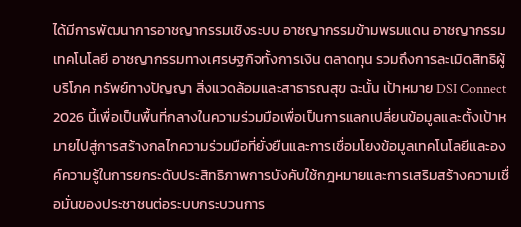ได้มีการพัฒนาการอาชญากรรมเชิงระบบ อาชญากรรมข้ามพรมแดน อาชญากรรมเทคโนโลยี อาชญากรรมทางเศรษฐกิจทั้งการเงิน ตลาดทุน รวมถึงการละเมิดสิทธิผู้บริโภค ทรัพย์ทางปัญญา สิ่งแวดล้อมและสาธารณสุข ฉะนั้น เป้าหมาย DSI Connect 2026 นี้เพื่อเป็นพื้นที่กลางในความร่วมมือเพื่อเป็นการแลกเปลี่ยนข้อมูลและตั้งเป้าหมายไปสู่การสร้างกลไกความร่วมมือที่ยั่งยืนและการเชื่อมโยงข้อมูลเทคโนโลยีและองค์ความรู้ในการยกระดับประสิทธิภาพการบังคับใช้กฎหมายและการเสริมสร้างความเชื่อมั่นของประชาชนต่อระบบกระบวนการ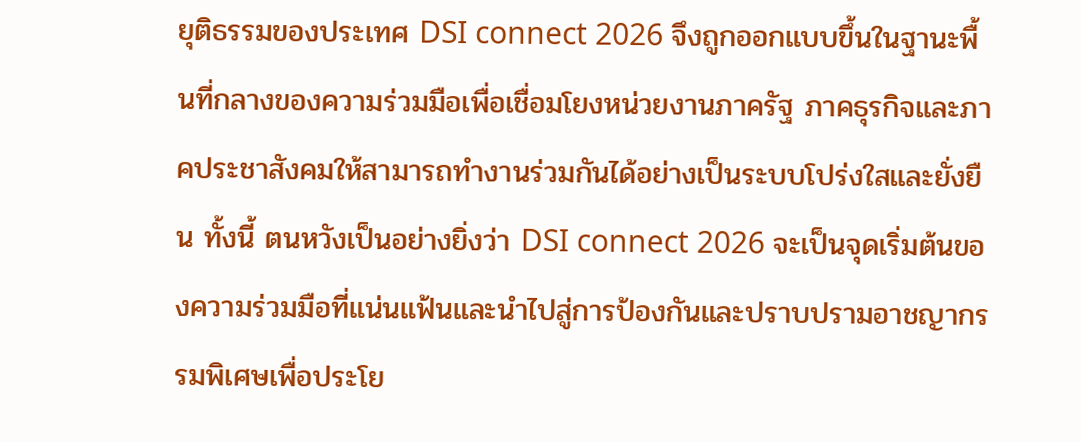ยุติธรรมของประเทศ DSI connect 2026 จึงถูกออกแบบขึ้นในฐานะพื้นที่กลางของความร่วมมือเพื่อเชื่อมโยงหน่วยงานภาครัฐ ภาคธุรกิจและภาคประชาสังคมให้สามารถทำงานร่วมกันได้อย่างเป็นระบบโปร่งใสและยั่งยืน ทั้งนี้ ตนหวังเป็นอย่างยิ่งว่า DSI connect 2026 จะเป็นจุดเริ่มต้นของความร่วมมือที่แน่นแฟ้นและนำไปสู่การป้องกันและปราบปรามอาชญากรรมพิเศษเพื่อประโย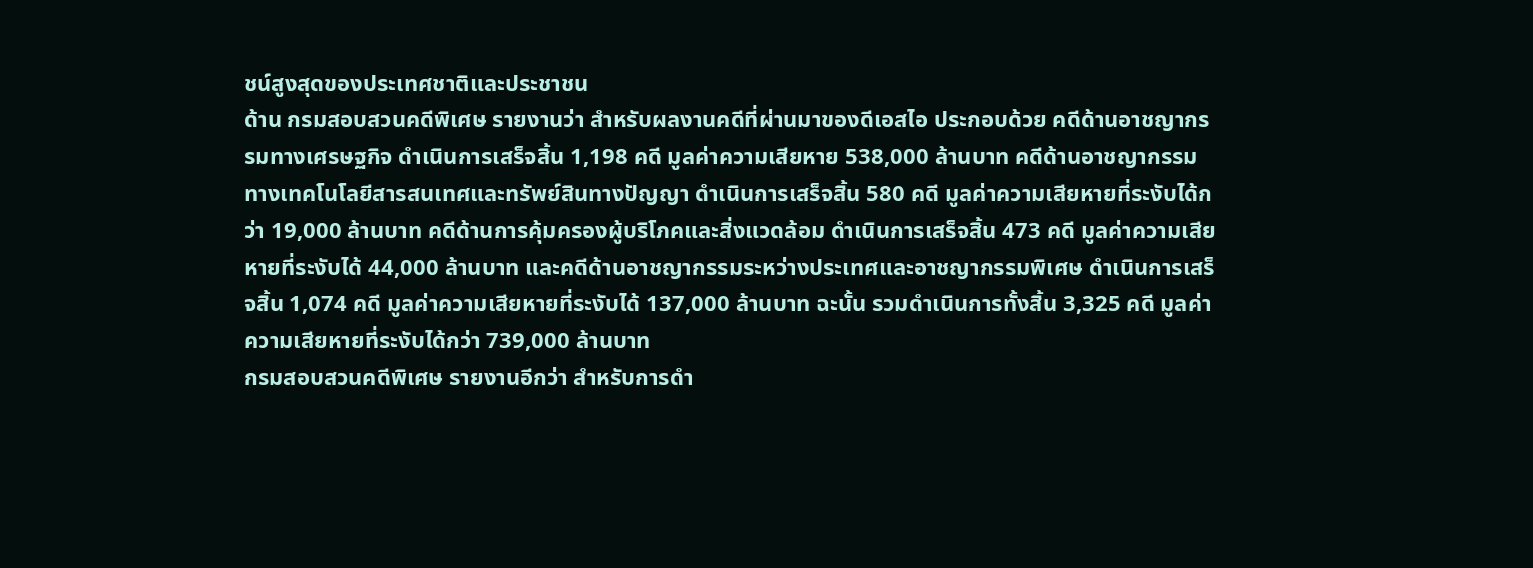ชน์สูงสุดของประเทศชาติและประชาชน
ด้าน กรมสอบสวนคดีพิเศษ รายงานว่า สำหรับผลงานคดีที่ผ่านมาของดีเอสไอ ประกอบด้วย คดีด้านอาชญากรรมทางเศรษฐกิจ ดำเนินการเสร็จสิ้น 1,198 คดี มูลค่าความเสียหาย 538,000 ล้านบาท คดีด้านอาชญากรรมทางเทคโนโลยีสารสนเทศและทรัพย์สินทางปัญญา ดำเนินการเสร็จสิ้น 580 คดี มูลค่าความเสียหายที่ระงับได้กว่า 19,000 ล้านบาท คดีด้านการคุ้มครองผู้บริโภคและสิ่งแวดล้อม ดำเนินการเสร็จสิ้น 473 คดี มูลค่าความเสียหายที่ระงับได้ 44,000 ล้านบาท และคดีด้านอาชญากรรมระหว่างประเทศและอาชญากรรมพิเศษ ดำเนินการเสร็จสิ้น 1,074 คดี มูลค่าความเสียหายที่ระงับได้ 137,000 ล้านบาท ฉะนั้น รวมดำเนินการทั้งสิ้น 3,325 คดี มูลค่าความเสียหายที่ระงับได้กว่า 739,000 ล้านบาท
กรมสอบสวนคดีพิเศษ รายงานอีกว่า สำหรับการดำ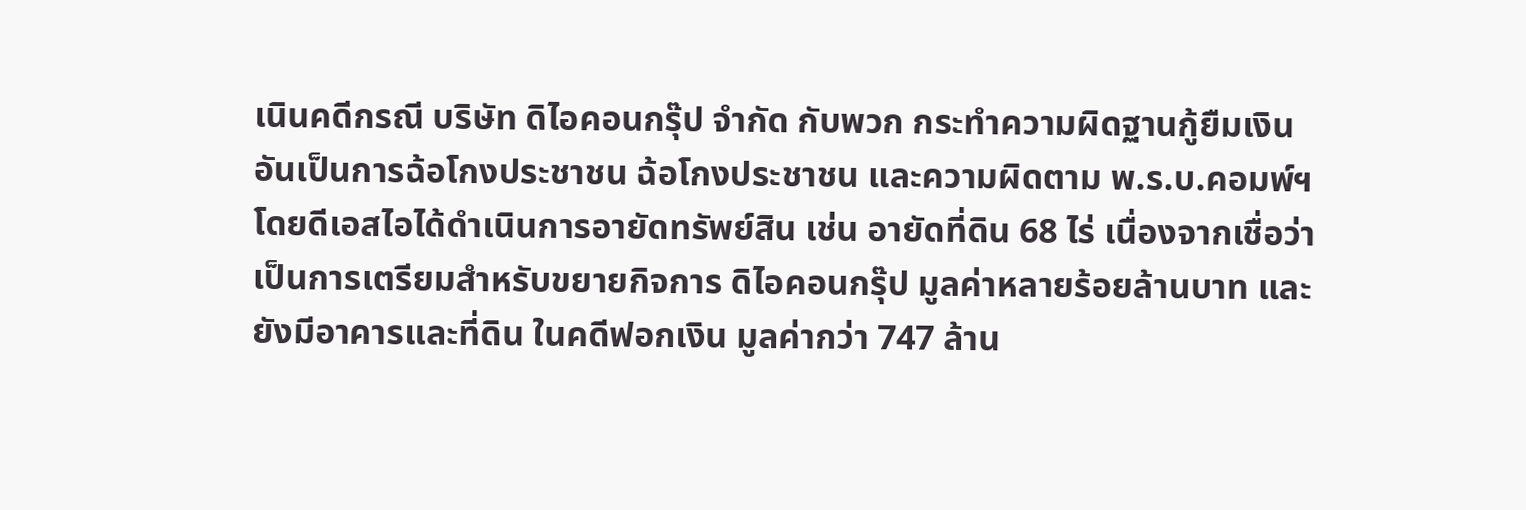เนินคดีกรณี บริษัท ดิไอคอนกรุ๊ป จำกัด กับพวก กระทำความผิดฐานกู้ยืมเงินอันเป็นการฉ้อโกงประชาชน ฉ้อโกงประชาชน และความผิดตาม พ.ร.บ.คอมพ์ฯ โดยดีเอสไอได้ดำเนินการอายัดทรัพย์สิน เช่น อายัดที่ดิน 68 ไร่ เนื่องจากเชื่อว่าเป็นการเตรียมสำหรับขยายกิจการ ดิไอคอนกรุ๊ป มูลค่าหลายร้อยล้านบาท และยังมีอาคารและที่ดิน ในคดีฟอกเงิน มูลค่ากว่า 747 ล้าน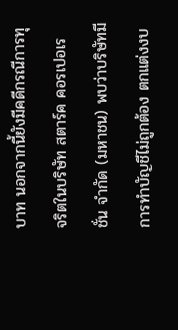บาท นอกจากนี้ยังมีคดีกรณีการทุจริตในบริษัท สตาร์ค คอรเปอเรชั่น จำกัด (มหาชน) พบว่าบริษัทมีการทำบัญชีไม่ถูกต้อง ตกแต่งงบ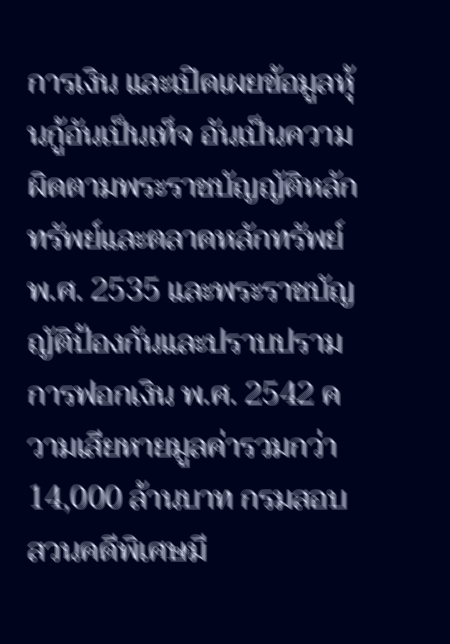การเงิน และเปิดเผยข้อมูลหุ้นกู้อันเป็นเท็จ อันเป็นความผิดตามพระราชบัญญัติหลักทรัพย์และตลาดหลักทรัพย์ พ.ศ. 2535 และพระราชบัญญัติป้องกันและปราบปรามการฟอกเงิน พ.ศ. 2542 ความเสียหายมูลค่ารวมกว่า 14,000 ล้านบาท กรมสอบสวนคดีพิเศษมี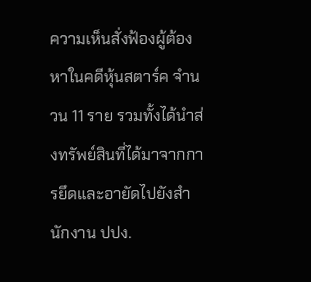ความเห็นสั่งฟ้องผู้ต้องหาในคดีหุ้นสตาร์ค จำนวน 11 ราย รวมทั้งได้นำส่งทรัพย์สินที่ได้มาจากการยึดและอายัดไปยังสำนักงาน ปปง.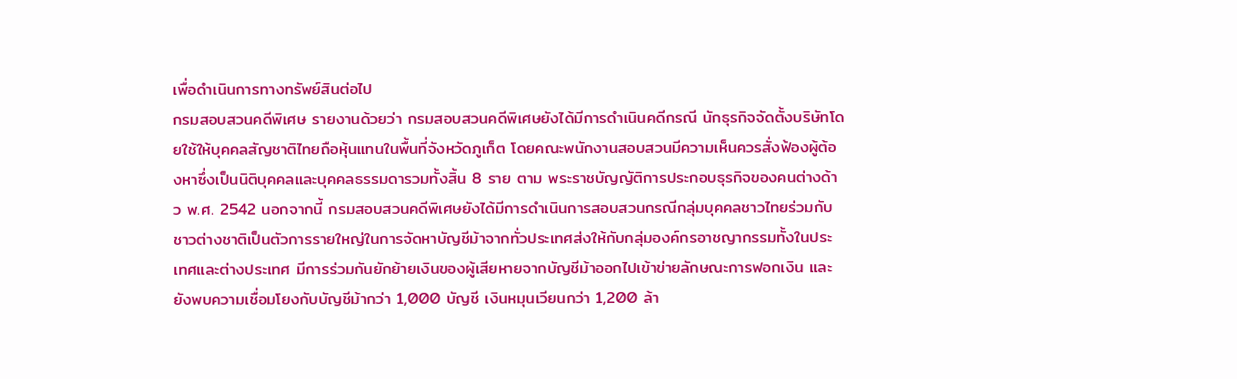เพื่อดำเนินการทางทรัพย์สินต่อไป
กรมสอบสวนคดีพิเศษ รายงานด้วยว่า กรมสอบสวนคดีพิเศษยังได้มีการดำเนินคดีกรณี นักธุรกิจจัดตั้งบริษัทโดยใช้ให้บุคคลสัญชาติไทยถือหุ้นแทนในพื้นที่จังหวัดภูเก็ต โดยคณะพนักงานสอบสวนมีความเห็นควรสั่งฟ้องผู้ต้องหาซึ่งเป็นนิติบุคคลและบุคคลธรรมดารวมทั้งสิ้น 8 ราย ตาม พระราชบัญญัติการประกอบธุรกิจของคนต่างด้าว พ.ศ. 2542 นอกจากนี้ กรมสอบสวนคดีพิเศษยังได้มีการดำเนินการสอบสวนกรณีกลุ่มบุคคลชาวไทยร่วมกับชาวต่างชาติเป็นตัวการรายใหญ่ในการจัดหาบัญชีม้าจากทั่วประเทศส่งให้กับกลุ่มองค์กรอาชญากรรมทั้งในประเทศและต่างประเทศ มีการร่วมกันยักย้ายเงินของผู้เสียหายจากบัญชีม้าออกไปเข้าข่ายลักษณะการฟอกเงิน และยังพบความเชื่อมโยงกับบัญชีม้ากว่า 1,000 บัญชี เงินหมุนเวียนกว่า 1,200 ล้า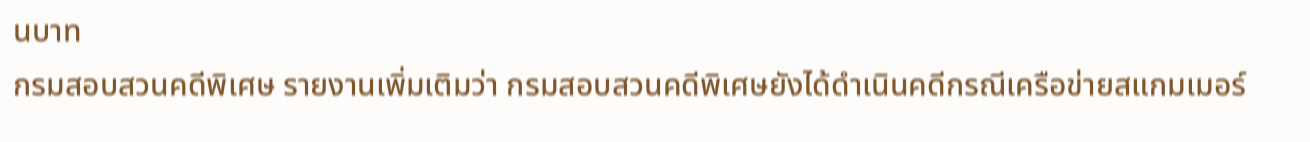นบาท
กรมสอบสวนคดีพิเศษ รายงานเพิ่มเติมว่า กรมสอบสวนคดีพิเศษยังได้ดำเนินคดีกรณีเครือข่ายสแกมเมอร์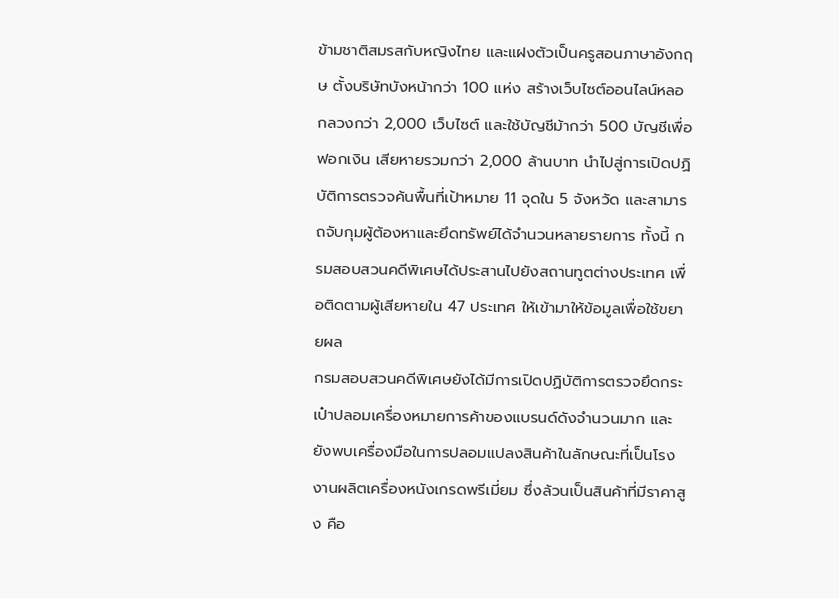ข้ามชาติสมรสกับหญิงไทย และแฝงตัวเป็นครูสอนภาษาอังกฤษ ตั้งบริษัทบังหน้ากว่า 100 แห่ง สร้างเว็บไซต์ออนไลน์หลอกลวงกว่า 2,000 เว็บไซต์ และใช้บัญชีม้ากว่า 500 บัญชีเพื่อฟอกเงิน เสียหายรวมกว่า 2,000 ล้านบาท นำไปสู่การเปิดปฏิบัติการตรวจค้นพื้นที่เป้าหมาย 11 จุดใน 5 จังหวัด และสามารถจับกุมผู้ต้องหาและยึดทรัพย์ได้จำนวนหลายรายการ ทั้งนี้ กรมสอบสวนคดีพิเศษได้ประสานไปยังสถานทูตต่างประเทศ เพื่อติดตามผู้เสียหายใน 47 ประเทศ ให้เข้ามาให้ข้อมูลเพื่อใช้ขยายผล
กรมสอบสวนคดีพิเศษยังได้มีการเปิดปฏิบัติการตรวจยึดกระเป๋าปลอมเครื่องหมายการค้าของแบรนด์ดังจำนวนมาก และยังพบเครื่องมือในการปลอมแปลงสินค้าในลักษณะที่เป็นโรงงานผลิตเครื่องหนังเกรดพรีเมี่ยม ซึ่งล้วนเป็นสินค้าที่มีราคาสูง คือ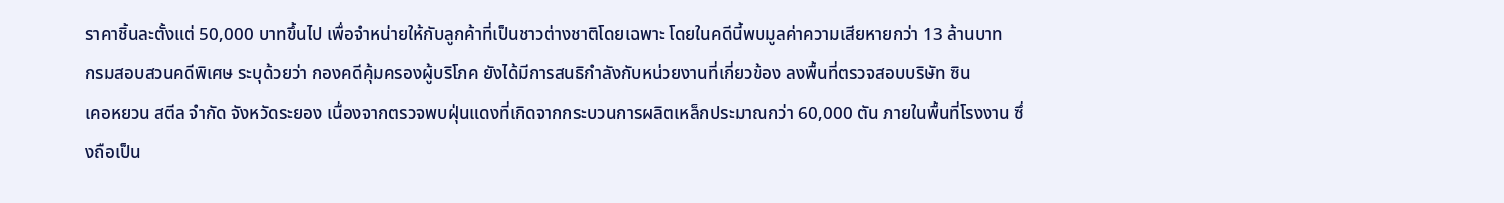ราคาชิ้นละตั้งแต่ 50,000 บาทขึ้นไป เพื่อจำหน่ายให้กับลูกค้าที่เป็นชาวต่างชาติโดยเฉพาะ โดยในคดีนี้พบมูลค่าความเสียหายกว่า 13 ล้านบาท
กรมสอบสวนคดีพิเศษ ระบุด้วยว่า กองคดีคุ้มครองผู้บริโภค ยังได้มีการสนธิกำลังกับหน่วยงานที่เกี่ยวข้อง ลงพื้นที่ตรวจสอบบริษัท ซิน
เคอหยวน สตีล จำกัด จังหวัดระยอง เนื่องจากตรวจพบฝุ่นแดงที่เกิดจากกระบวนการผลิตเหล็กประมาณกว่า 60,000 ตัน ภายในพื้นที่โรงงาน ซึ่งถือเป็น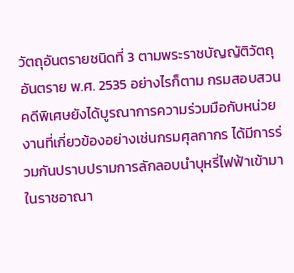วัตถุอันตรายชนิดที่ 3 ตามพระราชบัญญัติวัตถุอันตราย พ.ศ. 2535 อย่างไรก็ตาม กรมสอบสวนคดีพิเศษยังได้บูรณาการความร่วมมือกับหน่วยงานที่เกี่ยวข้องอย่างเช่นกรมศุลกากร ได้มีการร่วมกันปราบปรามการลักลอบนำบุหรี่ไฟฟ้าเข้ามาในราชอาณา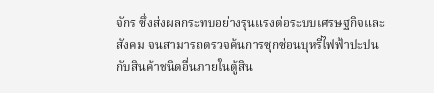จักร ซึ่งส่งผลกระทบอย่างรุนแรงต่อระบบเศรษฐกิจและสังคม จนสามารถตรวจค้นการซุกซ่อนบุหรี่ไฟฟ้าปะปนกับสินค้าชนิดอื่นภายในตู้สิน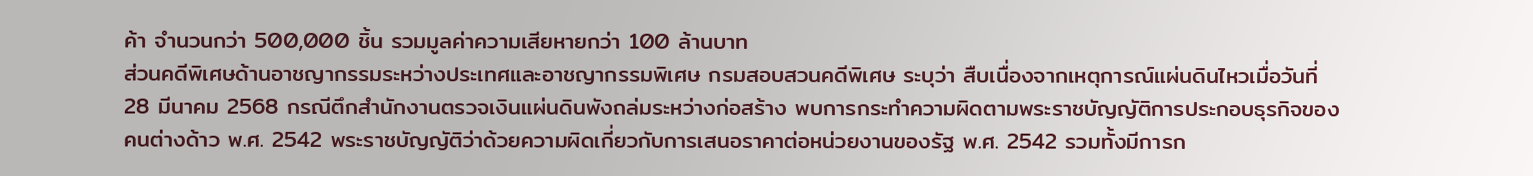ค้า จำนวนกว่า 500,000 ชิ้น รวมมูลค่าความเสียหายกว่า 100 ล้านบาท
ส่วนคดีพิเศษด้านอาชญากรรมระหว่างประเทศและอาชญากรรมพิเศษ กรมสอบสวนคดีพิเศษ ระบุว่า สืบเนื่องจากเหตุการณ์แผ่นดินไหวเมื่อวันที่ 28 มีนาคม 2568 กรณีตึกสำนักงานตรวจเงินแผ่นดินพังถล่มระหว่างก่อสร้าง พบการกระทำความผิดตามพระราชบัญญัติการประกอบธุรกิจของคนต่างด้าว พ.ศ. 2542 พระราชบัญญัติว่าด้วยความผิดเกี่ยวกับการเสนอราคาต่อหน่วยงานของรัฐ พ.ศ. 2542 รวมทั้งมีการก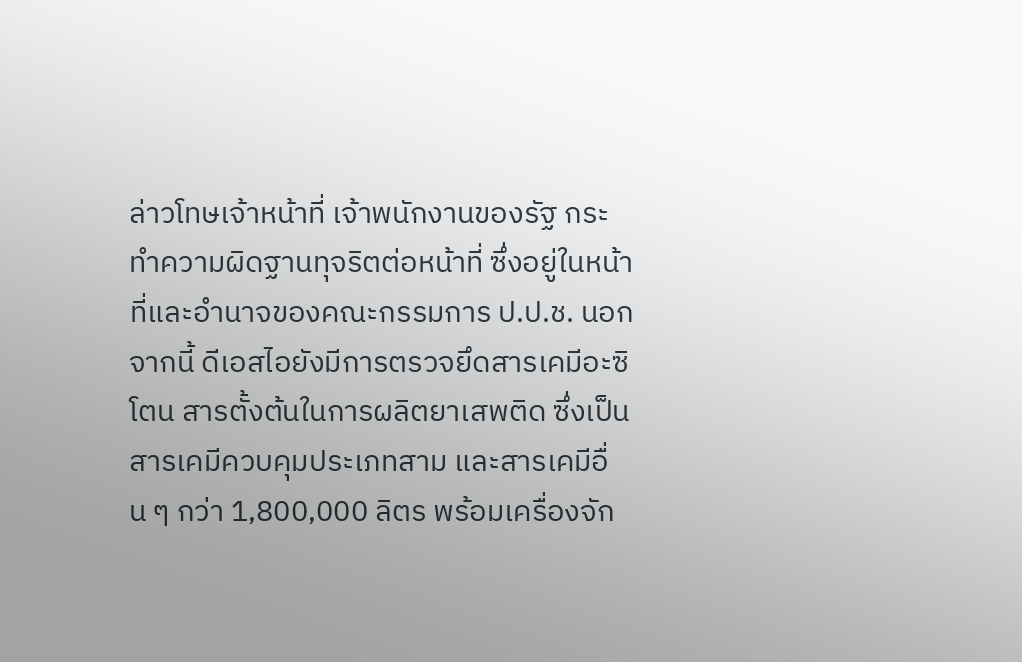ล่าวโทษเจ้าหน้าที่ เจ้าพนักงานของรัฐ กระทำความผิดฐานทุจริตต่อหน้าที่ ซึ่งอยู่ในหน้าที่และอำนาจของคณะกรรมการ ป.ป.ช. นอกจากนี้ ดีเอสไอยังมีการตรวจยึดสารเคมีอะซิโตน สารตั้งต้นในการผลิตยาเสพติด ซึ่งเป็นสารเคมีควบคุมประเภทสาม และสารเคมีอื่น ๆ กว่า 1,800,000 ลิตร พร้อมเครื่องจัก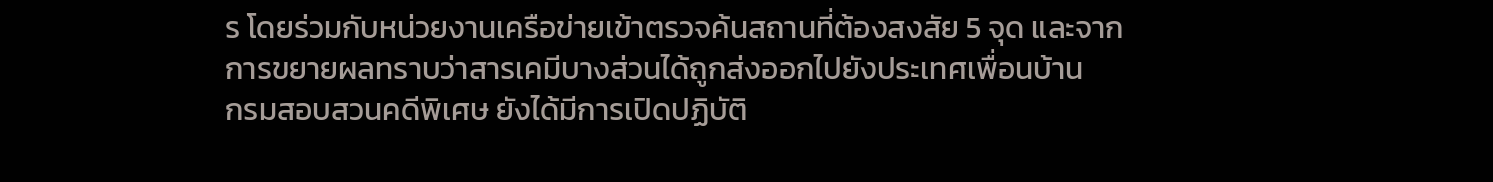ร โดยร่วมกับหน่วยงานเครือข่ายเข้าตรวจค้นสถานที่ต้องสงสัย 5 จุด และจากการขยายผลทราบว่าสารเคมีบางส่วนได้ถูกส่งออกไปยังประเทศเพื่อนบ้าน
กรมสอบสวนคดีพิเศษ ยังได้มีการเปิดปฏิบัติ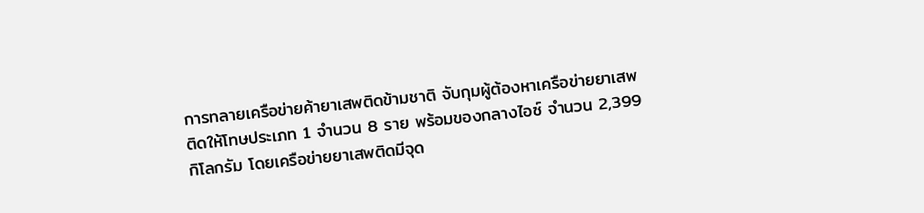การทลายเครือข่ายค้ายาเสพติดข้ามชาติ จับกุมผู้ต้องหาเครือข่ายยาเสพติดให้โทษประเภท 1 จำนวน 8 ราย พร้อมของกลางไอซ์ จำนวน 2,399 กิโลกรัม โดยเครือข่ายยาเสพติดมีจุด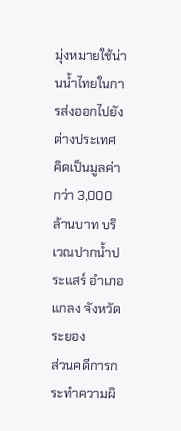มุ่งหมายใช้น่านน้ำไทยในการส่งออกไปยังต่างประเทศ คิดเป็นมูลค่ากว่า 3,000 ล้านบาท บริเวณปากน้ำประแสร์ อำเภอแกลง จังหวัดระยอง
ส่วนคดีการกระทำความผิ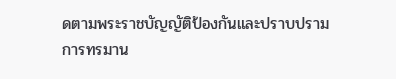ดตามพระราชบัญญัติป้องกันและปราบปรามการทรมาน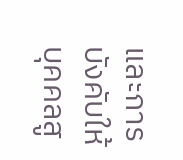และการบังคับให้บุคคลสู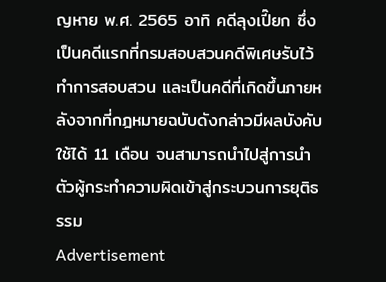ญหาย พ.ศ. 2565 อาทิ คดีลุงเปี๊ยก ซึ่งเป็นคดีแรกที่กรมสอบสวนคดีพิเศษรับไว้ทำการสอบสวน และเป็นคดีที่เกิดขึ้นภายหลังจากที่กฎหมายฉบับดังกล่าวมีผลบังคับใช้ได้ 11 เดือน จนสามารถนำไปสู่การนำตัวผู้กระทำความผิดเข้าสู่กระบวนการยุติธรรม
Advertisement